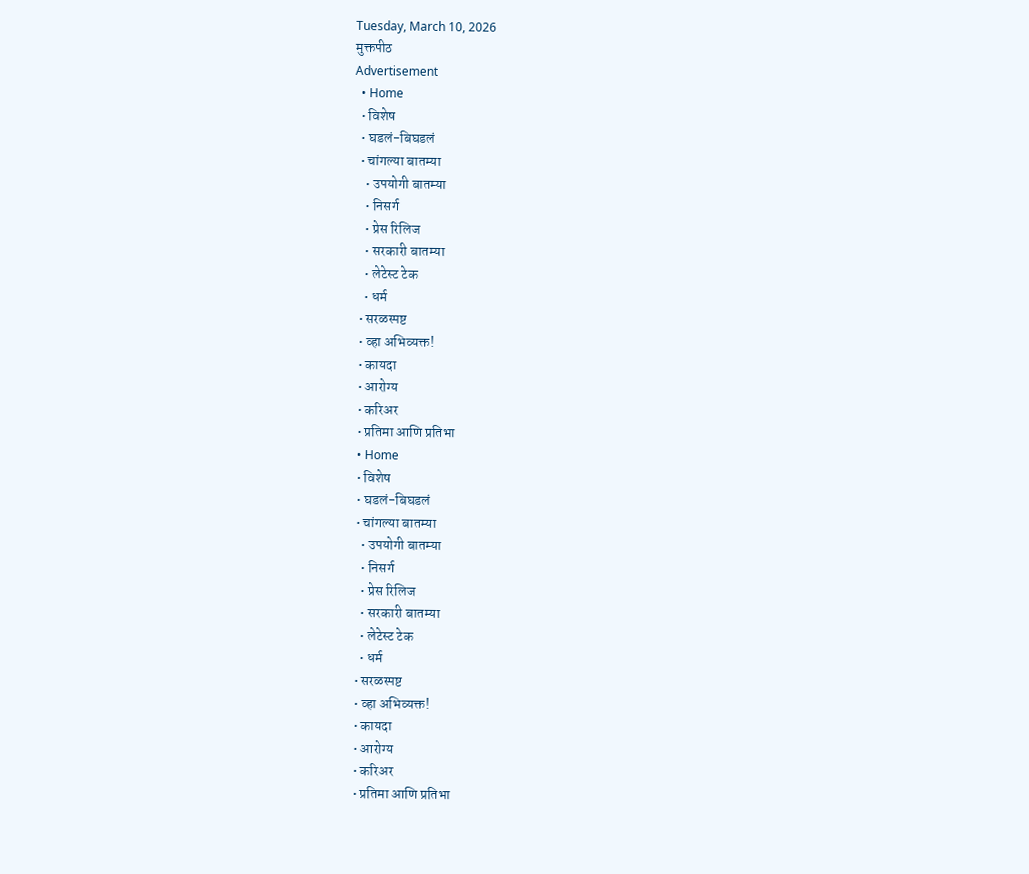Tuesday, March 10, 2026
मुक्तपीठ
Advertisement
  • Home
  • विशेष
  • घडलं-बिघडलं
  • चांगल्या बातम्या
    • उपयोगी बातम्या
    • निसर्ग
    • प्रेस रिलिज
    • सरकारी बातम्या
    • लेटेस्ट टेक
    • धर्म
  • सरळस्पष्ट
  • व्हा अभिव्यक्त!
  • कायदा
  • आरोग्य
  • करिअर
  • प्रतिमा आणि प्रतिभा
  • Home
  • विशेष
  • घडलं-बिघडलं
  • चांगल्या बातम्या
    • उपयोगी बातम्या
    • निसर्ग
    • प्रेस रिलिज
    • सरकारी बातम्या
    • लेटेस्ट टेक
    • धर्म
  • सरळस्पष्ट
  • व्हा अभिव्यक्त!
  • कायदा
  • आरोग्य
  • करिअर
  • प्रतिमा आणि प्रतिभा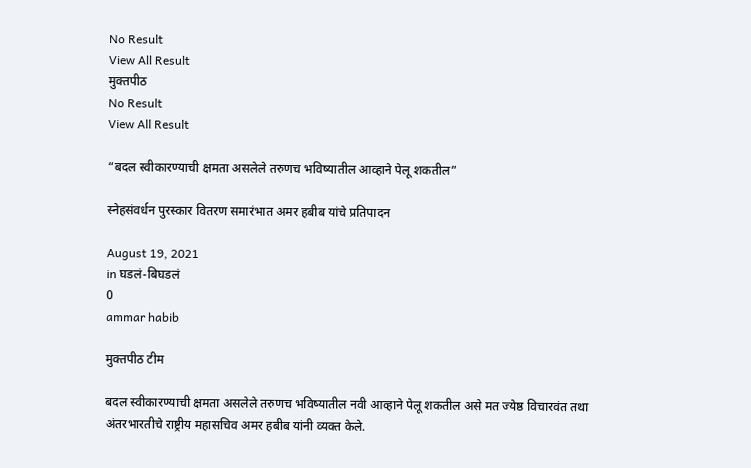No Result
View All Result
मुक्तपीठ
No Result
View All Result

“बदल स्वीकारण्याची क्षमता असलेले तरुणच भविष्यातील आव्हाने पेलू शकतील”

स्नेहसंवर्धन पुरस्कार वितरण समारंभात अमर हबीब यांचे प्रतिपादन

August 19, 2021
in घडलं-बिघडलं
0
ammar habib

मुक्तपीठ टीम

बदल स्वीकारण्याची क्षमता असलेले तरुणच भविष्यातील नवी आव्हाने पेलू शकतील असे मत ज्येष्ठ विचारवंत तथा अंतरभारतीचे राष्ट्रीय महासचिव अमर हबीब यांनी व्यक्त केले.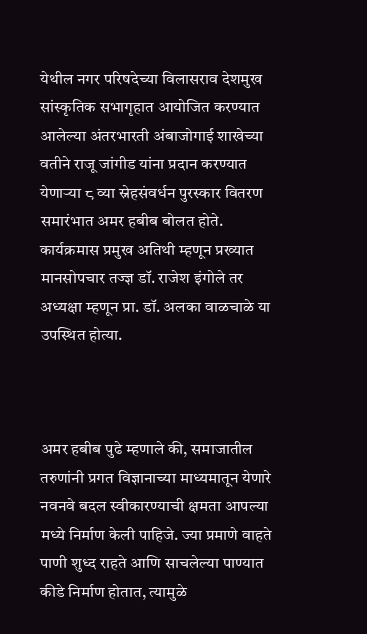येथील नगर परिषदेच्या विलासराव देशमुख सांस्कृतिक सभागृहात आयोजित करण्यात आलेल्या अंतरभारती अंबाजोगाई शाखेच्या वतीने राजू जांगीड यांना प्रदान करण्यात येणाऱ्या ८ व्या स्नेहसंवर्धन पुरस्कार वितरण समारंभात अमर हबीब बोलत होते. कार्यक्रमास प्रमुख अतिथी म्हणून प्रख्यात मानसोपचार तज्ज्ञ डॉ. राजेश इंगोले तर अध्यक्षा म्हणून प्रा. डॉ. अलका वाळचाळे या उपस्थित होत्या.



अमर हबीब पुढे म्हणाले की, समाजातील तरुणांनी प्रगत विज्ञानाच्या माध्यमातून येणारे नवनवे बदल स्वीकारण्याची क्षमता आपल्या मध्ये निर्माण केली पाहिजे. ज्या प्रमाणे वाहते पाणी शुध्द राहते आणि साचलेल्या पाण्यात कीडे निर्माण होतात, त्यामुळे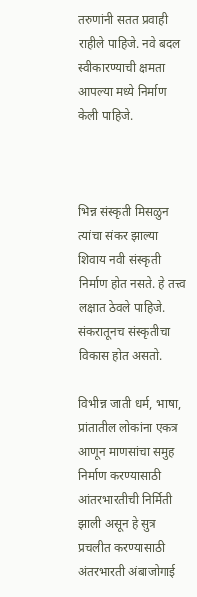तरुणांनी सतत प्रवाही राहीले पाहिजे. नवे बदल स्वीकारण्याची क्षमता आपल्या मध्ये निर्माण केली पाहिजे.



भिन्न संस्कृती मिसळुन त्यांचा संकर झाल्या शिवाय नवी संस्कृती निर्माण होत नसते. हे तत्त्व लक्षात ठेवले पाहिजे. संकरातूनच संस्कृतीचा विकास होत असतो.

विभीन्न जाती धर्म, भाषा, प्रांतातील लोकांना एकत्र आणून माणसांचा समुह निर्माण करण्यासाठी आंतरभारतीची निर्मिती झाली असून हे सुत्र प्रचलीत करण्यासाठी अंतरभारती अंबाजोगाई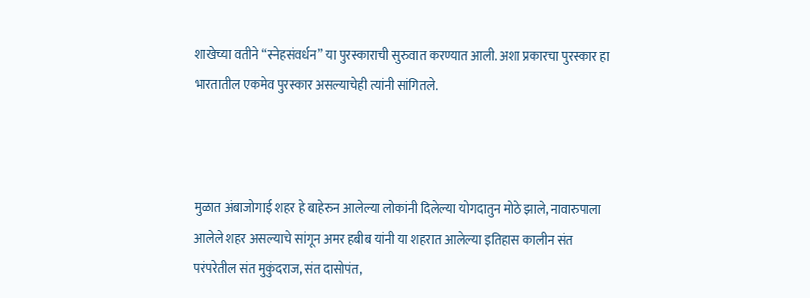शाखेच्या वतीने “स्नेहसंवर्धन” या पुरस्काराची सुरुवात करण्यात आली. अशा प्रकारचा पुरस्कार हा भारतातील एकमेव पुरस्कार असल्याचेही त्यांनी सांगितले.



मुळात अंबाजोगाई शहर हे बाहेरुन आलेल्या लोकांनी दिलेल्या योगदातुन मोठे झाले, नावारुपाला आलेले शहर असल्याचे सांगून अमर हबीब यांनी या शहरात आलेल्या इतिहास कालीन संत परंपरेतील संत मुकुंदराज, संत दासोपंत,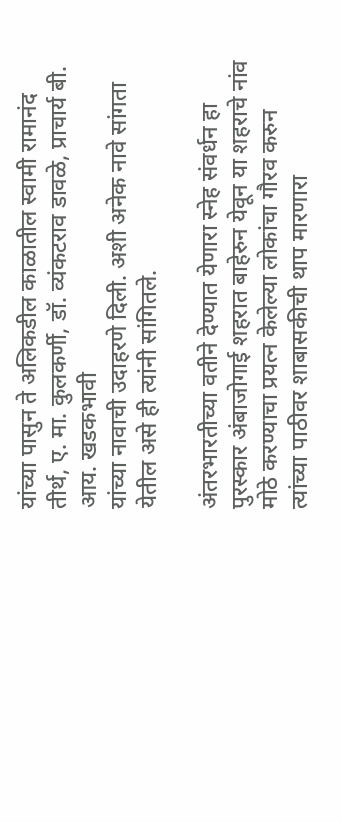यांच्या पासुन ते अलिकडील काळातील स्वामी रामानंद तीर्थ, ए. मा. कुलकर्णी, डॉ. व्यंकटराव डावळे, प्राचार्य बी. आय. खडकभावी
यांच्या नावाची उदाहरणे दिली. अशी अनेक नावे सांगता येतील असे ही त्यांनी सांगितले.

अंतरभारतीच्या वतीने देण्यात येणारा स्नेह संवर्धन हा पुरस्कार अंबाजोगाई शहरात बाहेरुन येवून या शहराचे नांव मोठे करण्याचा प्रयत्न केलेल्या लोकांचा गौरव करुन त्यांच्या पाठीवर शाबासकीची थाप मारणारा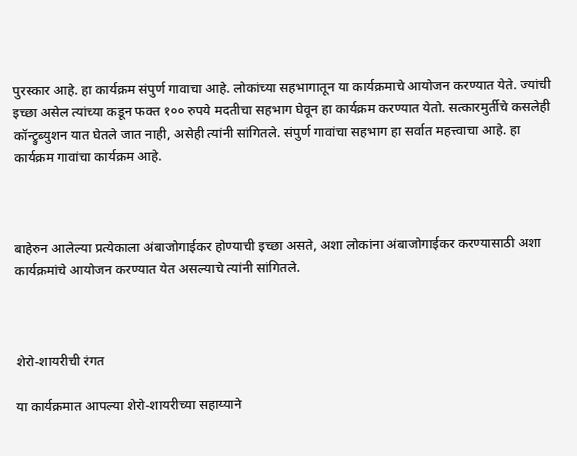पुरस्कार आहे. हा कार्यक्रम संपुर्ण गावाचा आहे. लोकांच्या सहभागातून या कार्यक्रमाचे आयोजन करण्यात येते. ज्यांची इच्छा असेल त्यांच्या कडून फक्त १०० रुपये मदतीचा सहभाग घेवून हा कार्यक्रम करण्यात येतो. सत्कारमुर्तीचे कसलेही कॉन्ट्रुब्युशन यात घेतले जात नाही, असेही त्यांनी सांगितले. संपुर्ण गावांचा सहभाग हा सर्वात महत्त्वाचा आहे. हा कार्यक्रम गावांचा कार्यक्रम आहे.



बाहेरुन आलेल्या प्रत्येकाला अंबाजोगाईकर होण्याची इच्छा असते, अशा लोकांना अंबाजोगाईकर करण्यासाठी अशा कार्यक्रमांचे आयोजन करण्यात येत असल्याचे त्यांनी सांगितले.



शेरो-शायरीची रंगत

या कार्यक्रमात आपल्या शेरो-शायरीच्या सहाय्याने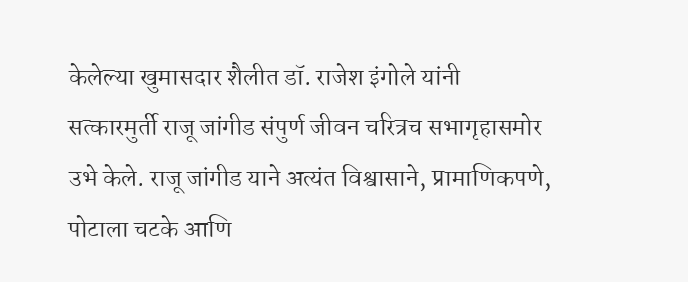केलेल्या खुमासदार शैलीत डॉ. राजेश इंगोले यांनी सत्कारमुर्ती राजू जांगीड संपुर्ण जीवन चरित्रच सभागृहासमोर उभे केले. राजू जांगीड याने अत्यंत विश्वासाने, प्रामाणिकपणे, पोटाला चटके आणि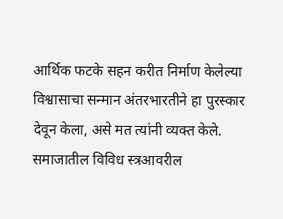आर्थिक फटके सहन करीत निर्माण केलेल्या विश्वासाचा सन्मान अंतरभारतीने हा पुरस्कार देवून केला, असे मत त्यांनी व्यक्त केले. समाजातील विविध स्त्रआवरील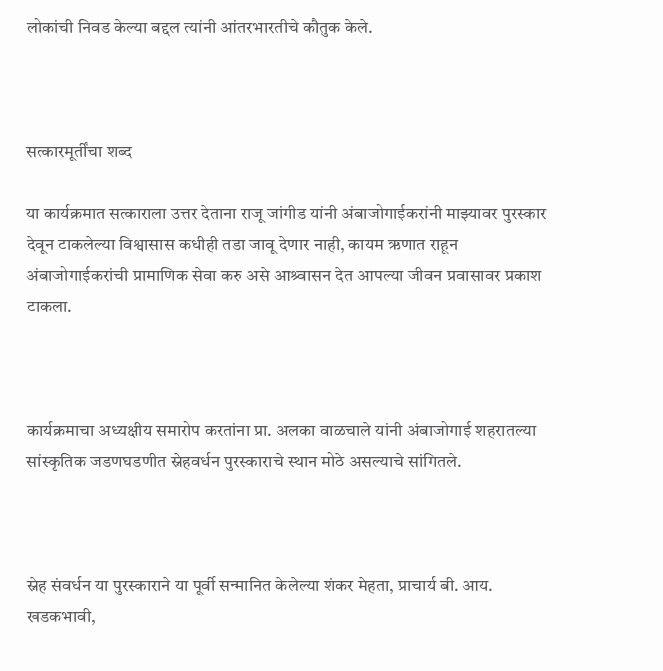लोकांची निवड केल्या बद्दल त्यांनी आंतरभारतीचे कौतुक केले.



सत्कारमूर्तींचा शब्द

या कार्यक्रमात सत्काराला उत्तर देताना राजू जांगीड यांनी अंबाजोगाईकरांनी माझ्यावर पुरस्कार देवून टाकलेल्या विश्वासास कधीही तडा जावू देणार नाही, कायम ऋणात राहून अंबाजोगाईकरांची प्रामाणिक सेवा करु असे आश्र्वासन देत आपल्या जीवन प्रवासावर प्रकाश टाकला.



कार्यक्रमाचा अध्यक्षीय समारोप करतांना प्रा. अलका वाळचाले यांनी अंबाजोगाई शहरातल्या सांस्कृतिक जडणघडणीत स्नेहवर्धन पुरस्काराचे स्थान मोठे असल्याचे सांगितले.



स्नेह संवर्धन या पुरस्काराने या पूर्वी सन्मानित केलेल्या शंकर मेहता, प्राचार्य बी. आय. खडकभावी,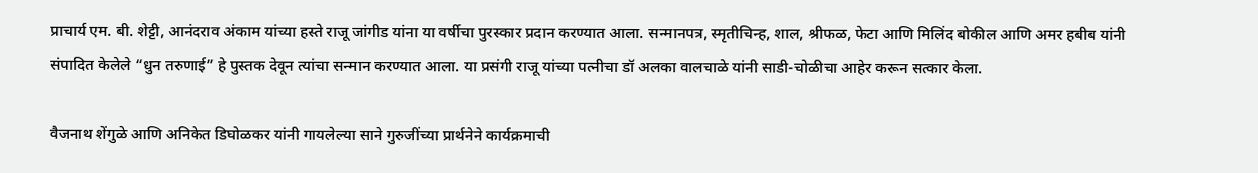प्राचार्य एम. बी. शेट्टी, आनंदराव अंकाम यांच्या हस्ते राजू जांगीड यांना या वर्षीचा पुरस्कार प्रदान करण्यात आला. सन्मानपत्र, स्मृतीचिन्ह, शाल, श्रीफळ, फेटा आणि मिलिंद बोकील आणि अमर हबीब यांनी संपादित केलेले “धुन तरुणाई” हे पुस्तक देवून त्यांचा सन्मान करण्यात आला. या प्रसंगी राजू यांच्या पत्नीचा डॉ अलका वालचाळे यांनी साडी-चोळीचा आहेर करून सत्कार केला.

वैजनाथ शेंगुळे आणि अनिकेत डिघोळकर यांनी गायलेल्या साने गुरुजींच्या प्रार्थनेने कार्यक्रमाची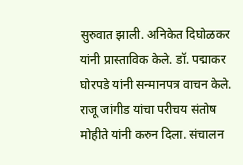सुरुवात झाली. अनिकेत दिघोळकर यांनी प्रास्ताविक केले. डॉ. पद्माकर घोरपडे यांनी सन्मानपत्र वाचन केले. राजू जांगीड यांचा परीचय संतोष मोहीते यांनी करुन दिला. संचालन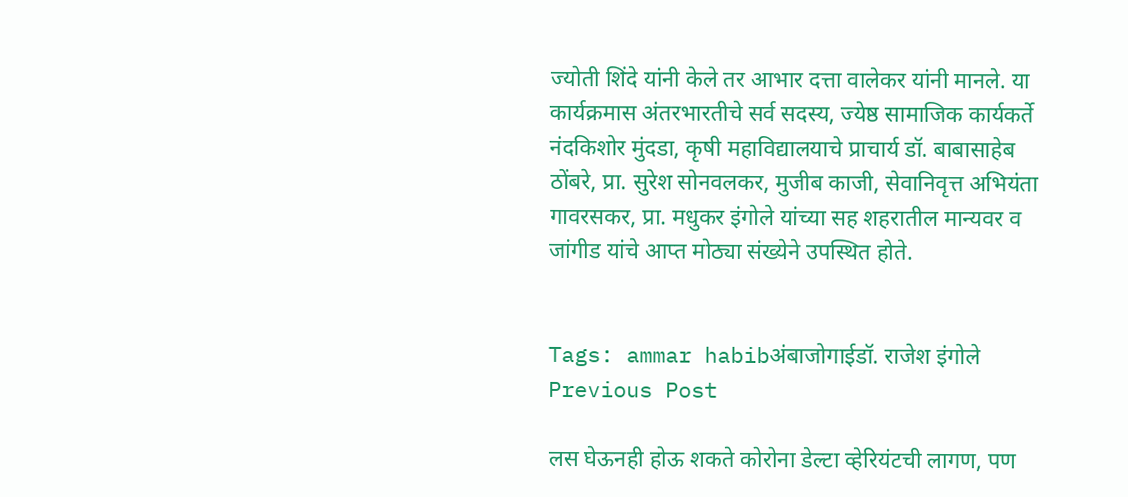ज्योती शिंदे यांनी केले तर आभार दत्ता वालेकर यांनी मानले. या कार्यक्रमास अंतरभारतीचे सर्व सदस्य, ज्येष्ठ सामाजिक कार्यकर्ते नंदकिशोर मुंदडा, कृषी महाविद्यालयाचे प्राचार्य डॉ. बाबासाहेब ठोंबरे, प्रा. सुरेश सोनवलकर, मुजीब काजी, सेवानिवृत्त अभियंता गावरसकर, प्रा. मधुकर इंगोले यांच्या सह शहरातील मान्यवर व जांगीड यांचे आप्त मोठ्या संख्येने उपस्थित होते.


Tags: ammar habibअंबाजोगाईडॉ. राजेश इंगोले
Previous Post

लस घेऊनही होऊ शकते कोरोना डेल्टा व्हेरियंटची लागण, पण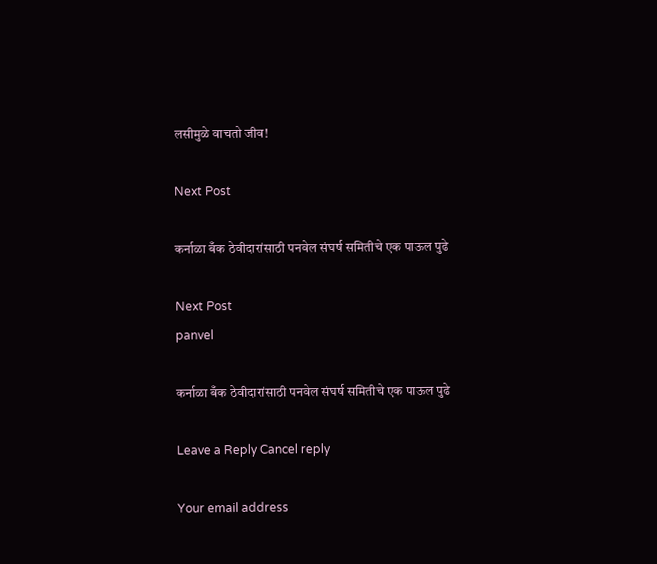लसीमुळे वाचतो जीव!

Next Post

कर्नाळा बँक ठेवीदारांसाठी पनवेल संघर्ष समितीचे एक पाऊल पुढे

Next Post
panvel

कर्नाळा बँक ठेवीदारांसाठी पनवेल संघर्ष समितीचे एक पाऊल पुढे

Leave a Reply Cancel reply

Your email address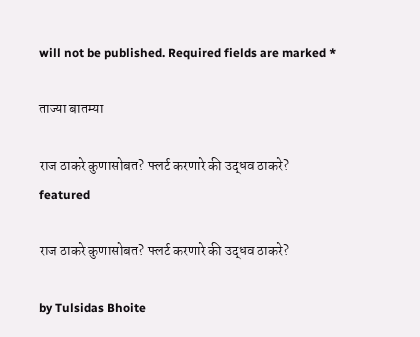will not be published. Required fields are marked *

ताज्या बातम्या

राज ठाकरे कुणासोबत? फ्लर्ट करणारे की उद्धव ठाकरे?
featured

राज ठाकरे कुणासोबत? फ्लर्ट करणारे की उद्धव ठाकरे?

by Tulsidas Bhoite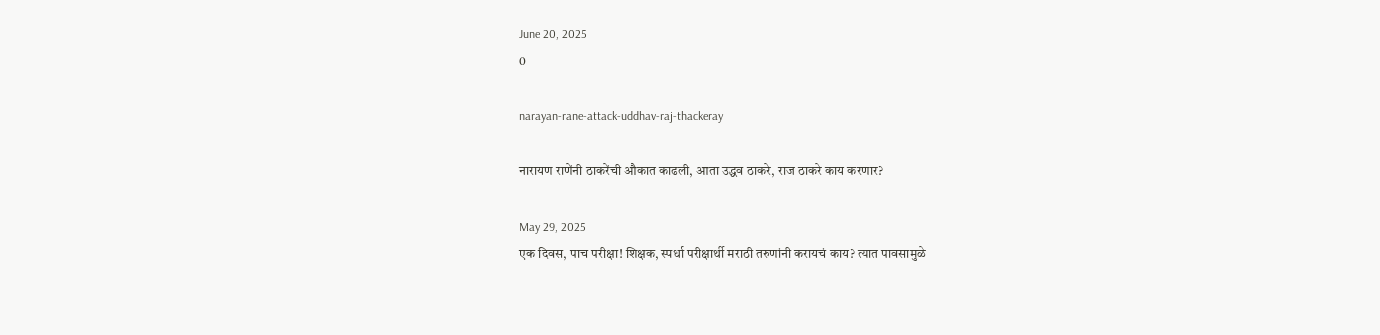June 20, 2025
0

narayan-rane-attack-uddhav-raj-thackeray

नारायण राणेंनी ठाकरेंची औकात काढली, आता उद्धव ठाकरे, राज ठाकरे काय करणार?

May 29, 2025
एक दिवस, पाच परीक्षा! शिक्षक, स्पर्धा परीक्षार्थी मराठी तरुणांनी करायचं काय? त्यात पावसामुळे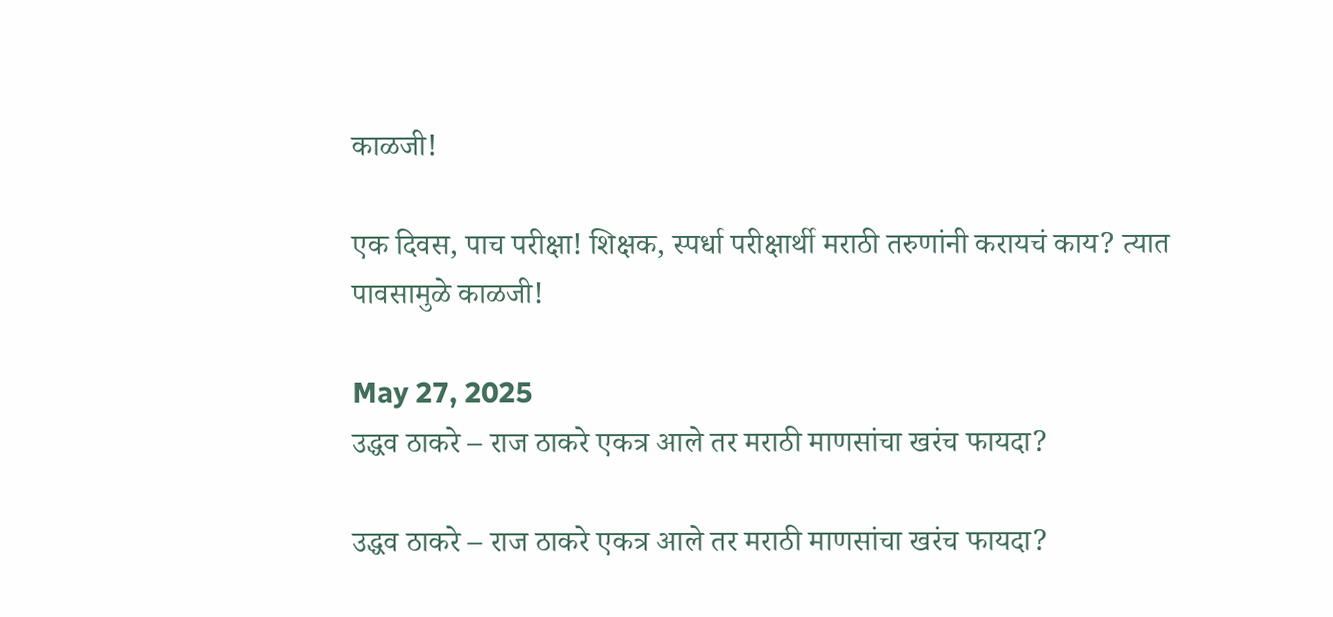काळजी!

एक दिवस, पाच परीक्षा! शिक्षक, स्पर्धा परीक्षार्थी मराठी तरुणांनी करायचं काय? त्यात पावसामुळे काळजी!

May 27, 2025
उद्धव ठाकरे – राज ठाकरे एकत्र आले तर मराठी माणसांचा खरंच फायदा?

उद्धव ठाकरे – राज ठाकरे एकत्र आले तर मराठी माणसांचा खरंच फायदा?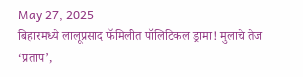May 27, 2025
बिहारमध्ये लालूप्रसाद फॅमिलीत पॉलिटिकल ड्रामा! मुलाचे तेज ‘प्रताप’,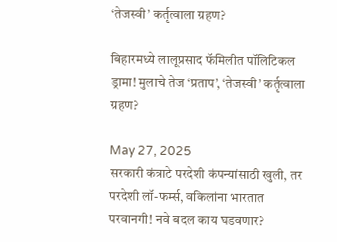‘तेजस्वी’ कर्तृत्वाला ग्रहण?

बिहारमध्ये लालूप्रसाद फॅमिलीत पॉलिटिकल ड्रामा! मुलाचे तेज ‘प्रताप’, ‘तेजस्वी’ कर्तृत्वाला ग्रहण?

May 27, 2025
सरकारी कंत्राटे परदेशी कंपन्यांसाठी खुली, तर परदेशी लॉ-फर्म्स, वकिलांना भारतात परवानगी! नवे बदल काय घडवणार?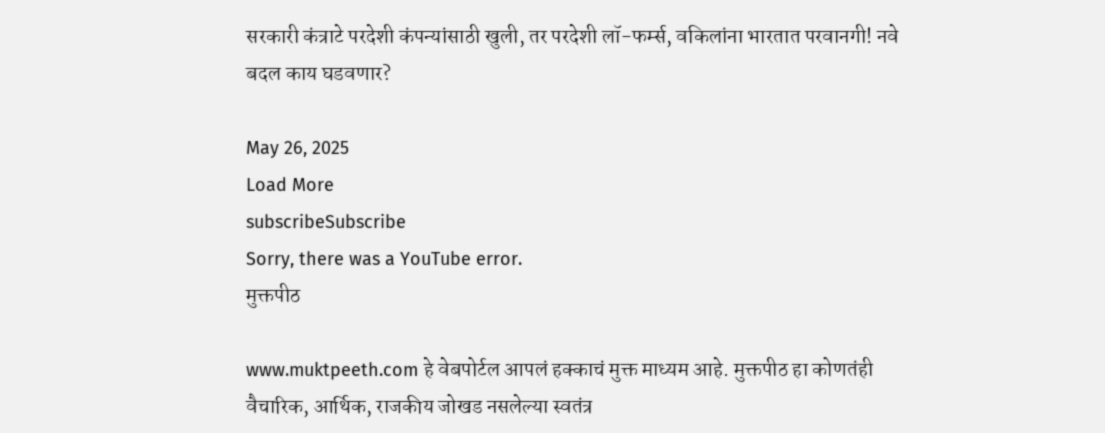सरकारी कंत्राटे परदेशी कंपन्यांसाठी खुली, तर परदेशी लॉ-फर्म्स, वकिलांना भारतात परवानगी! नवे बदल काय घडवणार?

May 26, 2025
Load More
subscribeSubscribe
Sorry, there was a YouTube error.
मुक्तपीठ

www.muktpeeth.com हे वेबपोर्टल आपलं हक्काचं मुक्त माध्यम आहे. मुक्तपीठ हा कोणतंही वैचारिक, आर्थिक, राजकीय जोखड नसलेल्या स्वतंत्र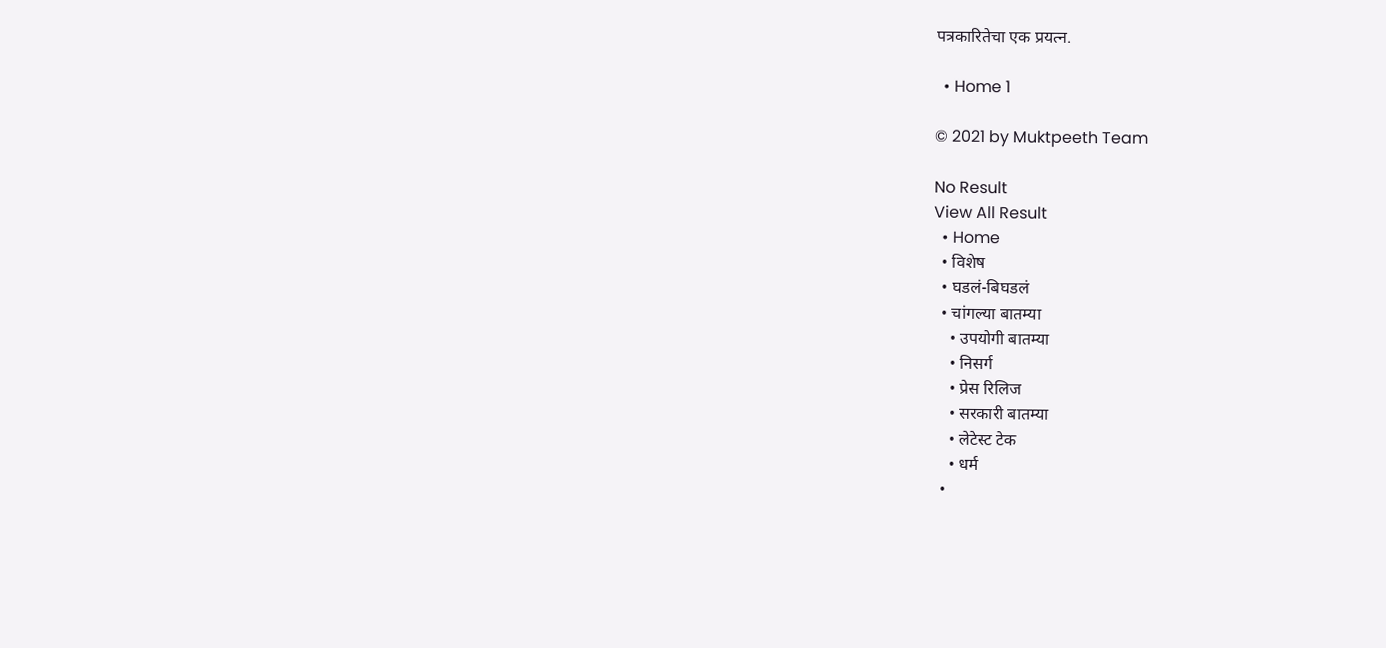पत्रकारितेचा एक प्रयत्न.

  • Home 1

© 2021 by Muktpeeth Team

No Result
View All Result
  • Home
  • विशेष
  • घडलं-बिघडलं
  • चांगल्या बातम्या
    • उपयोगी बातम्या
    • निसर्ग
    • प्रेस रिलिज
    • सरकारी बातम्या
    • लेटेस्ट टेक
    • धर्म
  •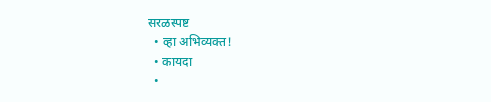सरळस्पष्ट
  • व्हा अभिव्यक्त!
  • कायदा
  •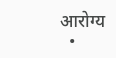आरोग्य
  •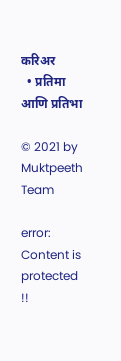करिअर
  • प्रतिमा आणि प्रतिभा

© 2021 by Muktpeeth Team

error: Content is protected !!